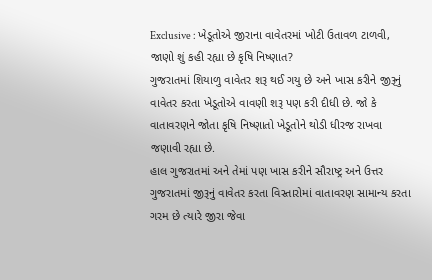Exclusive : ખેડૂતોએ જીરાના વાવેતરમાં ખોટી ઉતાવળ ટાળવી, જાણો શું કહી રહ્યા છે કૃષિ નિષ્ણાત?
ગુજરાતમાં શિયાળુ વાવેતર શરૂ થઈ ગયુ છે અને ખાસ કરીને જીરૂનું વાવેતર કરતા ખેડૂતોએ વાવણી શરૂ પણ કરી દીધી છે. જો કે વાતાવરણને જોતા કૃષિ નિષ્ણાતો ખેડૂતોને થોડી ધીરજ રાખવા જણાવી રહ્યા છે.
હાલ ગુજરાતમાં અને તેમાં પણ ખાસ કરીને સૌરાષ્ટ્ર અને ઉત્તર ગુજરાતમાં જીરૂનું વાવેતર કરતા વિસ્તારોમાં વાતાવરણ સામાન્ય કરતા ગરમ છે ત્યારે જીરા જેવા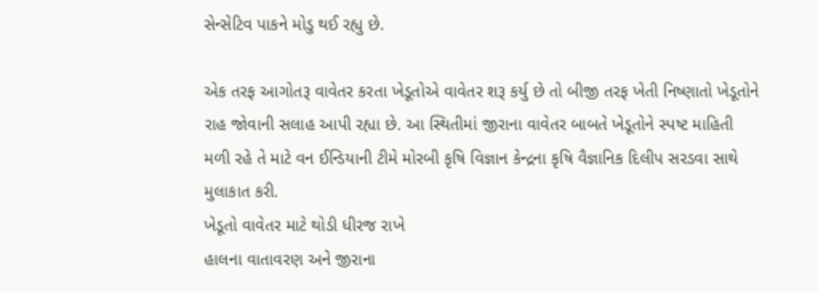સેન્સેટિવ પાકને મોડુ થઈ રહ્યુ છે.

એક તરફ આગોતરૂ વાવેતર કરતા ખેડૂતોએ વાવેતર શરૂ કર્યુ છે તો બીજી તરફ ખેતી નિષ્ણાતો ખેડૂતોને રાહ જોવાની સલાહ આપી રહ્યા છે. આ સ્થિતીમાં જીરાના વાવેતર બાબતે ખેડૂતોને સ્પષ્ટ માહિતી મળી રહે તે માટે વન ઈન્ડિયાની ટીમે મોરબી કૃષિ વિજ્ઞાન કેન્દ્રના કૃષિ વૈજ્ઞાનિક દિલીપ સરડવા સાથે મુલાકાત કરી.
ખેડૂતો વાવેતર માટે થોડી ધીરજ રાખે
હાલના વાતાવરણ અને જીરાના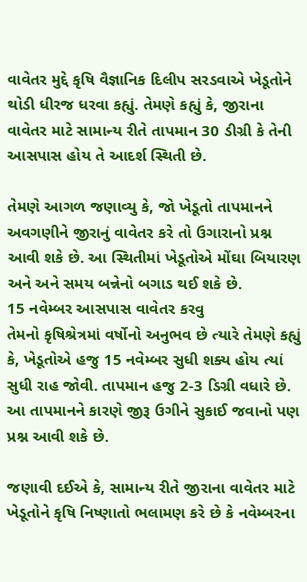વાવેતર મુદ્દે કૃષિ વૈજ્ઞાનિક દિલીપ સરડવાએ ખેડૂતોને થોડી ધીરજ ધરવા કહ્યું. તેમણે કહ્યું કે, જીરાના વાવેતર માટે સામાન્ય રીતે તાપમાન 30 ડીગ્રી કે તેની આસપાસ હોય તે આદર્શ સ્થિતી છે.

તેમણે આગળ જણાવ્યુ કે, જો ખેડૂતો તાપમાનને અવગણીને જીરાનું વાવેતર કરે તો ઉગારાનો પ્રશ્ન આવી શકે છે. આ સ્થિતીમાં ખેડૂતોએ મોંઘા બિયારણ અને અને સમય બન્નેનો બગાડ થઈ શકે છે.
15 નવેમ્બર આસપાસ વાવેતર કરવુ
તેમનો કૃષિશ્રેત્રમાં વર્ષોનો અનુભવ છે ત્યારે તેમણે કહ્યું કે, ખેડૂતોએ હજુ 15 નવેમ્બર સુધી શક્ય હોય ત્યાં સુધી રાહ જોવી. તાપમાન હજુ 2-3 ડિગ્રી વધારે છે. આ તાપમાનને કારણે જીરૂ ઉગીને સુકાઈ જવાનો પણ પ્રશ્ન આવી શકે છે.

જણાવી દઈએ કે, સામાન્ય રીતે જીરાના વાવેતર માટે ખેડૂતોને કૃષિ નિષ્ણાતો ભલામણ કરે છે કે નવેમ્બરના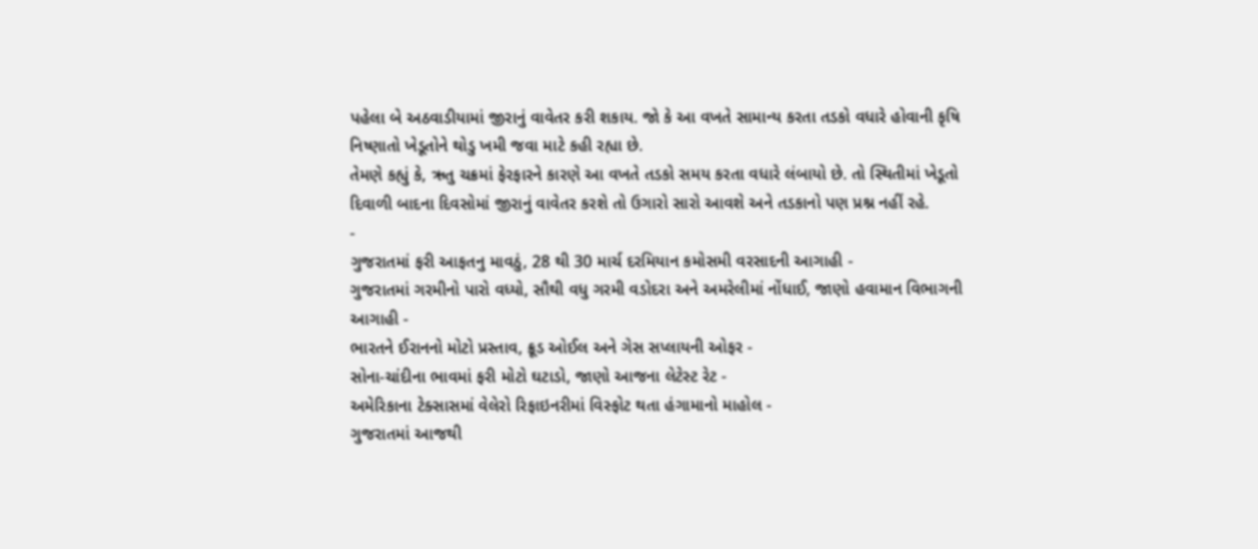પહેલા બે અઠવાડીયામાં જીરાનું વાવેતર કરી શકાય. જો કે આ વખતે સામાન્ય કરતા તડકો વધારે હોવાની કૃષિ નિષ્ણાતો ખેડૂતોને થોડુ ખમી જવા માટે કહી રહ્યા છે.
તેમણે કહ્યું કે, ઋતુ ચક્રમાં ફેરફારને કારણે આ વખતે તડકો સમય કરતા વધારે લંબાયો છે. તો સ્થિતીમાં ખેડૂતો દિવાળી બાદના દિવસોમાં જીરાનું વાવેતર કરશે તો ઉગારો સારો આવશે અને તડકાનો પણ પ્રશ્ન નહીં રહે.
-
ગુજરાતમાં ફરી આફતનુ માવઠું, 28 થી 30 માર્ચ દરમિયાન કમોસમી વરસાદની આગાહી -
ગુજરાતમાં ગરમીનો પારો વધ્યો, સૌથી વધુ ગરમી વડોદરા અને અમરેલીમાં નોંધાઈ, જાણો હવામાન વિભાગની આગાહી -
ભારતને ઈરાનનો મોટો પ્રસ્તાવ, ક્રૂડ ઓઈલ અને ગેસ સપ્લાયની ઓફર -
સોના-ચાંદીના ભાવમાં ફરી મોટો ઘટાડો, જાણો આજના લેટેસ્ટ રેટ -
અમેરિકાના ટેક્સાસમાં વેલેરો રિફાઇનરીમાં વિસ્ફોટ થતા હંગામાનો માહોલ -
ગુજરાતમાં આજથી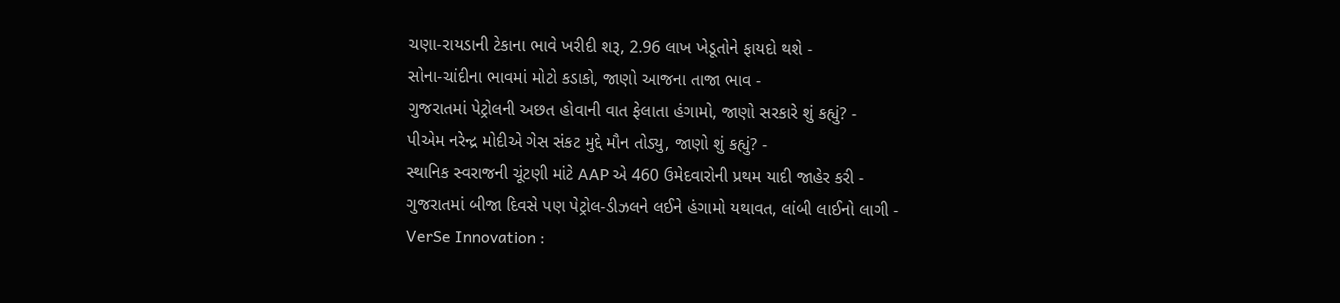ચણા-રાયડાની ટેકાના ભાવે ખરીદી શરૂ, 2.96 લાખ ખેડૂતોને ફાયદો થશે -
સોના-ચાંદીના ભાવમાં મોટો કડાકો, જાણો આજના તાજા ભાવ -
ગુજરાતમાં પેટ્રોલની અછત હોવાની વાત ફેલાતા હંગામો, જાણો સરકારે શું કહ્યું? -
પીએમ નરેન્દ્ર મોદીએ ગેસ સંકટ મુદ્દે મૌન તોડ્યુ, જાણો શું કહ્યું? -
સ્થાનિક સ્વરાજની ચૂંટણી માંટે AAP એ 460 ઉમેદવારોની પ્રથમ યાદી જાહેર કરી -
ગુજરાતમાં બીજા દિવસે પણ પેટ્રોલ-ડીઝલને લઈને હંગામો યથાવત, લાંબી લાઈનો લાગી -
VerSe Innovation :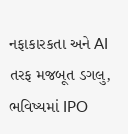નફાકારકતા અને AI તરફ મજબૂત ડગલુ, ભવિષ્યમાં IPO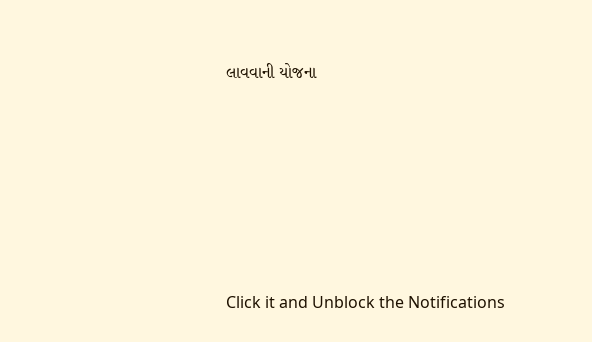લાવવાની યોજના








Click it and Unblock the Notifications